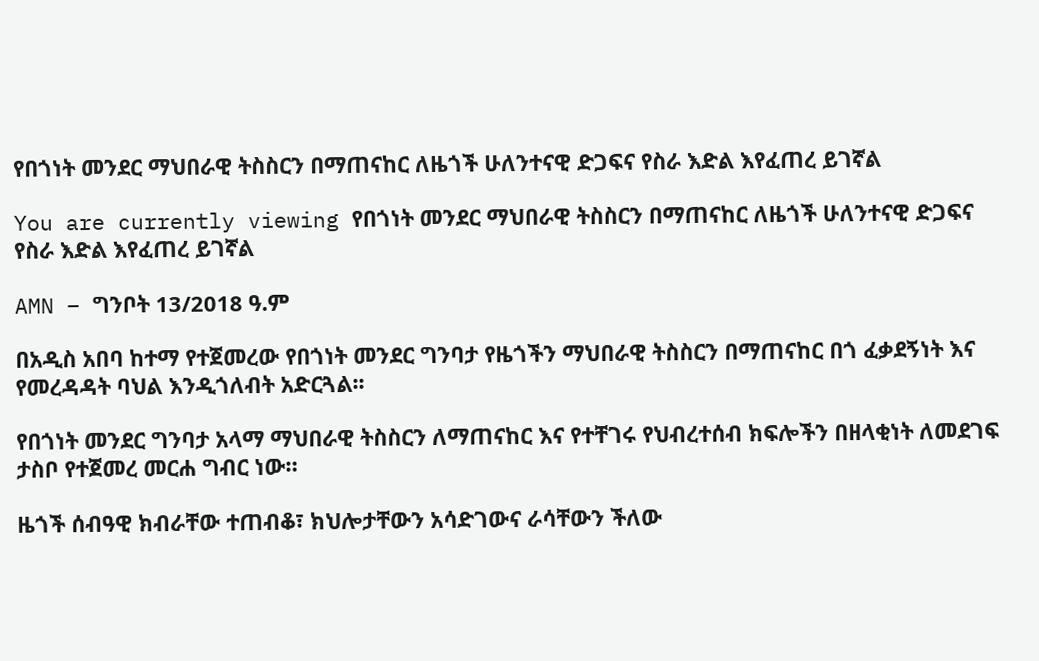የበጎነት መንደር ማህበራዊ ትስስርን በማጠናከር ለዜጎች ሁለንተናዊ ድጋፍና የስራ እድል እየፈጠረ ይገኛል

You are currently viewing የበጎነት መንደር ማህበራዊ ትስስርን በማጠናከር ለዜጎች ሁለንተናዊ ድጋፍና የስራ እድል እየፈጠረ ይገኛል

AMN – ግንቦት 13/2018 ዓ.ም

በአዲስ አበባ ከተማ የተጀመረው የበጎነት መንደር ግንባታ የዜጎችን ማህበራዊ ትስስርን በማጠናከር በጎ ፈቃደኝነት እና የመረዳዳት ባህል እንዲጎለብት አድርጓል፡፡

የበጎነት መንደር ግንባታ አላማ ማህበራዊ ትስስርን ለማጠናከር እና የተቸገሩ የህብረተሰብ ክፍሎችን በዘላቂነት ለመደገፍ ታስቦ የተጀመረ መርሐ ግብር ነው።

ዜጎች ሰብዓዊ ክብራቸው ተጠብቆ፣ ክህሎታቸውን አሳድገውና ራሳቸውን ችለው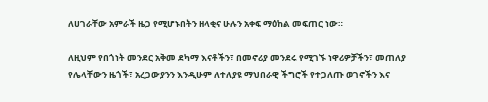ለሀገራቸው አምራች ዜጋ የሚሆኑበትን ዘላቂና ሁሉን አቀፍ ማዕከል መፍጠር ነው።

ለዚህም የበጎነት መንደር አቅመ ደካማ እናቶችን፣ በመኖሪያ መንደሩ የሚገኙ ነዋሪዎቻችን፣ መጠለያ የሌላቸውን ዜጎች፣ አረጋውያንን እንዲሁም ለተለያዩ ማህበራዊ ችግሮች የተጋለጡ ወገኖችን እና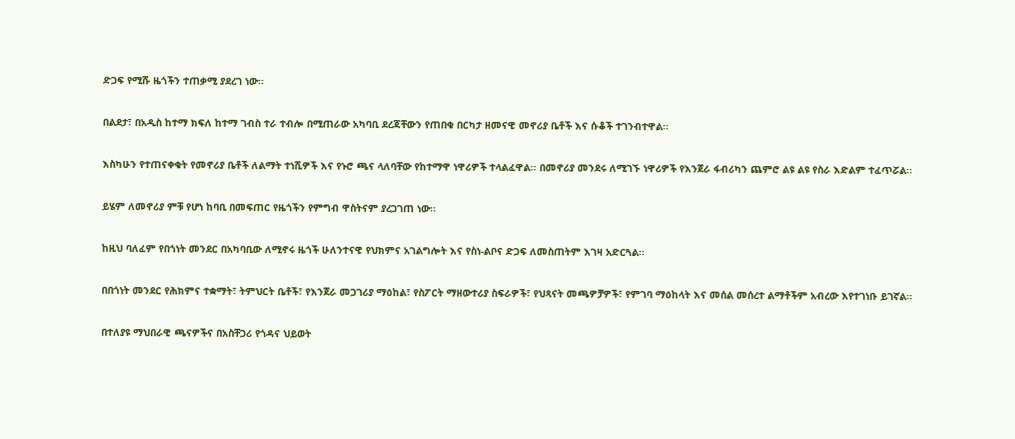ድጋፍ የሚሹ ዜጎችን ተጠቃሚ ያደረገ ነው፡፡

በልደታ፣ በአዲስ ከተማ ክፍለ ከተማ ገብስ ተራ ተብሎ በሚጠራው አካባቢ ደረጃቸውን የጠበቁ በርካታ ዘመናዊ መኖሪያ ቤቶች እና ሱቆች ተገንብተዋል፡፡

እስካሁን የተጠናቀቁት የመኖሪያ ቤቶች ለልማት ተነሺዎች እና የኑሮ ጫና ላለባቸው የከተማዋ ነዋሪዎች ተላልፈዋል፡፡ በመኖሪያ መንደሩ ለሚገኙ ነዋሪዎች የእንጀራ ፋብሪካን ጨምሮ ልዩ ልዩ የስራ እድልም ተፈጥሯል፡፡

ይሄም ለመኖሪያ ምቹ የሆነ ከባቢ በመፍጠር የዜጎችን የምግብ ዋስትናም ያረጋገጠ ነው፡፡

ከዚህ ባለፈም የበጎነት መንደር በአካባቢው ለሚኖሩ ዜጎች ሁለንተናዊ የህክምና አገልግሎት እና የስነ-ልቦና ድጋፍ ለመስጠትም እገዛ አድርጓል፡፡

በበጎነት መንደር የሕክምና ተቋማት፣ ትምህርት ቤቶች፣ የእንጀራ መጋገሪያ ማዕከል፣ የስፖርት ማዘውተሪያ ስፍራዎች፣ የህጻናት መጫዎቻዎች፣ የምገባ ማዕከላት እና መሰል መሰረተ ልማቶችም አብረው እየተገነቡ ይገኛል፡፡

በተለያዩ ማህበራዊ ጫናዎችና በአስቸጋሪ የጎዳና ህይወት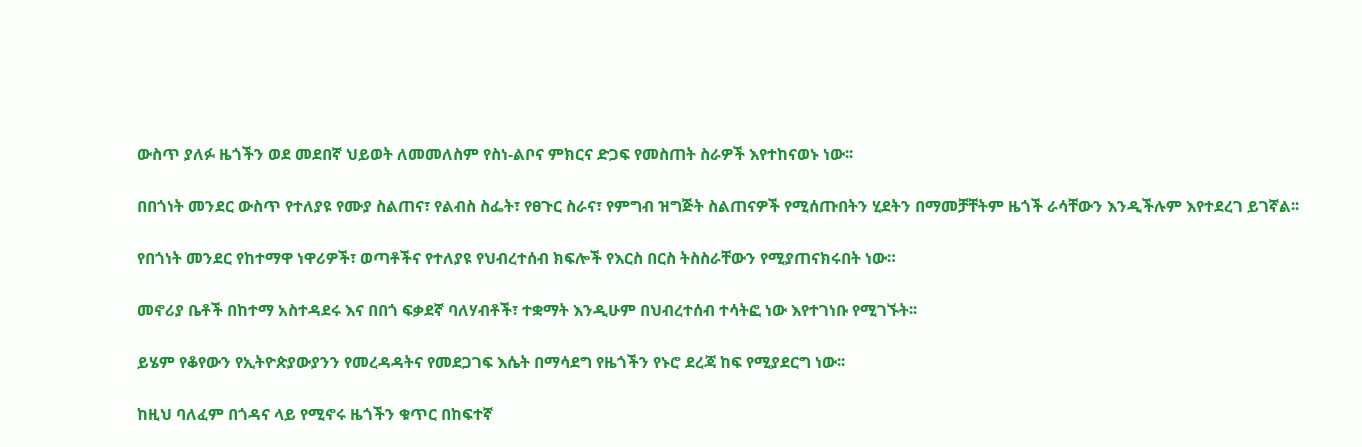ውስጥ ያለፉ ዜጎችን ወደ መደበኛ ህይወት ለመመለስም የስነ-ልቦና ምክርና ድጋፍ የመስጠት ስራዎች እየተከናወኑ ነው፡፡

በበጎነት መንደር ውስጥ የተለያዩ የሙያ ስልጠና፣ የልብስ ስፌት፣ የፀጉር ስራና፣ የምግብ ዝግጅት ስልጠናዎች የሚሰጡበትን ሂደትን በማመቻቸትም ዜጎች ራሳቸውን እንዲችሉም እየተደረገ ይገኛል፡፡

የበጎነት መንደር የከተማዋ ነዋሪዎች፣ ወጣቶችና የተለያዩ የህብረተሰብ ክፍሎች የእርስ በርስ ትስስራቸውን የሚያጠናክሩበት ነው።

መኖሪያ ቤቶች በከተማ አስተዳደሩ እና በበጎ ፍቃደኛ ባለሃብቶች፣ ተቋማት እንዲሁም በህብረተሰብ ተሳትፎ ነው እየተገነቡ የሚገኙት፡፡

ይሄም የቆየውን የኢትዮጵያውያንን የመረዳዳትና የመደጋገፍ እሴት በማሳደግ የዜጎችን የኑሮ ደረጃ ከፍ የሚያደርግ ነው፡፡

ከዚህ ባለፈም በጎዳና ላይ የሚኖሩ ዜጎችን ቁጥር በከፍተኛ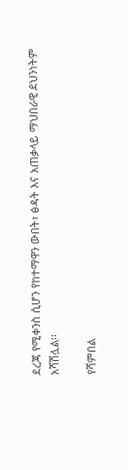ደረጃ የሚቀንስ ሲሆን የከተማዋን ውበት፣ ፅዳት እና አጠቃላይ ማህበራዊ ደህንነትም አሻሽሏል፡፡

የሻምበል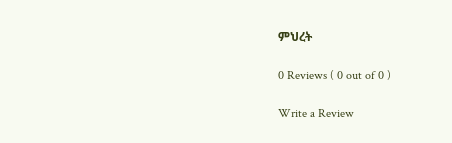ምህረት

0 Reviews ( 0 out of 0 )

Write a Review